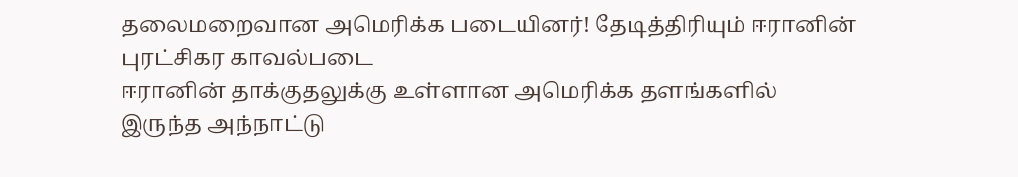தலைமறைவான அமெரிக்க படையினர்! தேடித்திரியும் ஈரானின் புரட்சிகர காவல்படை
ஈரானின் தாக்குதலுக்கு உள்ளான அமெரிக்க தளங்களில் இருந்த அந்நாட்டு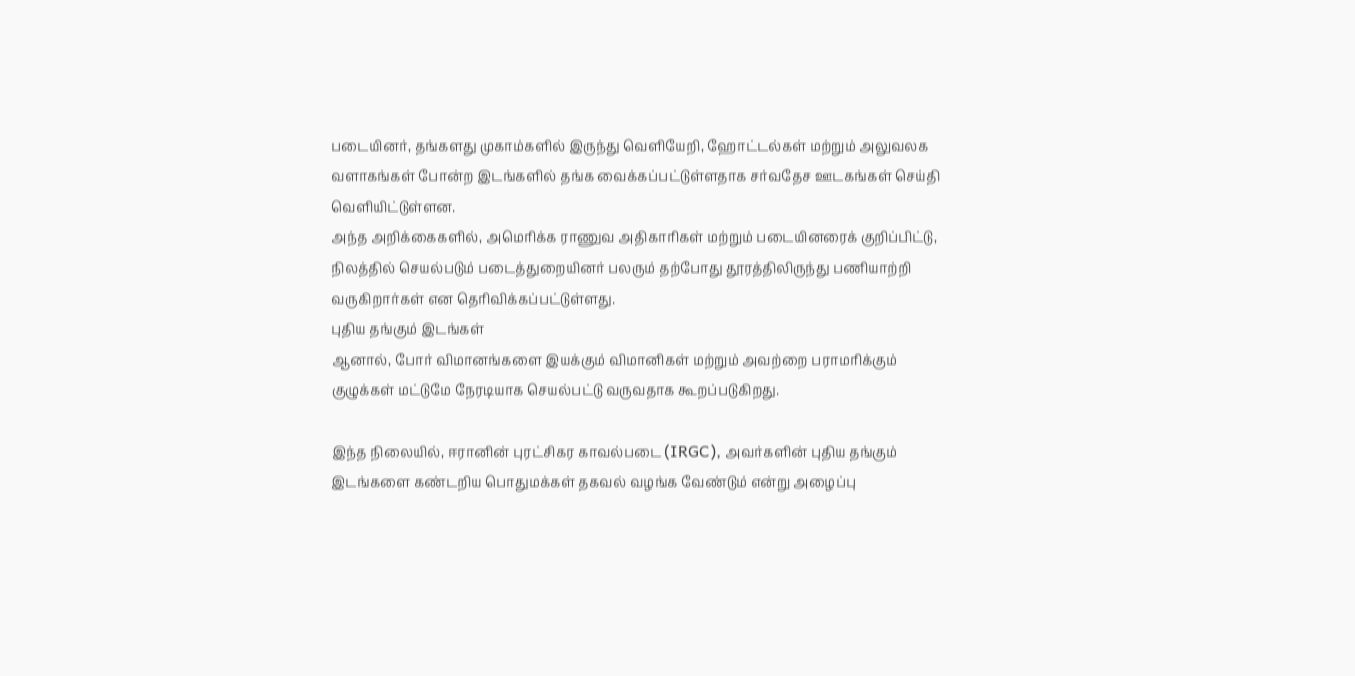படையினர், தங்களது முகாம்களில் இருந்து வெளியேறி, ஹோட்டல்கள் மற்றும் அலுவலக வளாகங்கள் போன்ற இடங்களில் தங்க வைக்கப்பட்டுள்ளதாக சர்வதேச ஊடகங்கள் செய்தி வெளியிட்டுள்ளன.
அந்த அறிக்கைகளில், அமெரிக்க ராணுவ அதிகாரிகள் மற்றும் படையினரைக் குறிப்பிட்டு, நிலத்தில் செயல்படும் படைத்துறையினர் பலரும் தற்போது தூரத்திலிருந்து பணியாற்றி வருகிறார்கள் என தெரிவிக்கப்பட்டுள்ளது.
புதிய தங்கும் இடங்கள்
ஆனால், போர் விமானங்களை இயக்கும் விமானிகள் மற்றும் அவற்றை பராமரிக்கும் குழுக்கள் மட்டுமே நேரடியாக செயல்பட்டு வருவதாக கூறப்படுகிறது.

இந்த நிலையில், ஈரானின் புரட்சிகர காவல்படை (IRGC), அவர்களின் புதிய தங்கும் இடங்களை கண்டறிய பொதுமக்கள் தகவல் வழங்க வேண்டும் என்று அழைப்பு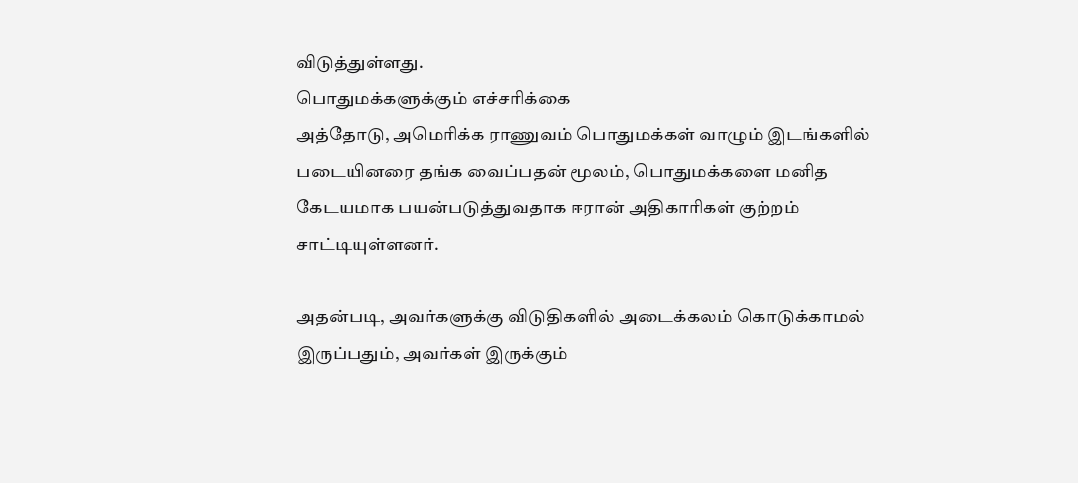விடுத்துள்ளது.
பொதுமக்களுக்கும் எச்சரிக்கை
அத்தோடு, அமெரிக்க ராணுவம் பொதுமக்கள் வாழும் இடங்களில் படையினரை தங்க வைப்பதன் மூலம், பொதுமக்களை மனித கேடயமாக பயன்படுத்துவதாக ஈரான் அதிகாரிகள் குற்றம் சாட்டியுள்ளனர்.

அதன்படி, அவர்களுக்கு விடுதிகளில் அடைக்கலம் கொடுக்காமல் இருப்பதும், அவர்கள் இருக்கும்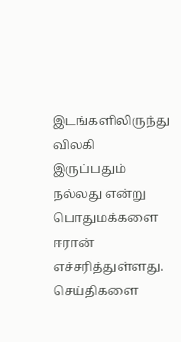இடங்களிலிருந்து விலகி இருப்பதும் நல்லது என்று பொதுமக்களை ஈரான் எச்சரித்துள்ளது.
செய்திகளை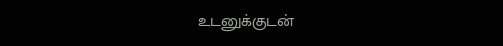உடனுக்குடன்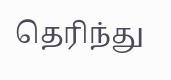தெரிந்து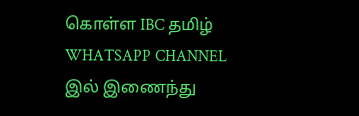கொள்ள IBC தமிழ் WHATSAPP CHANNEL இல் இணைந்து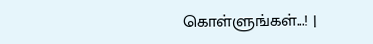கொள்ளுங்கள்...! |